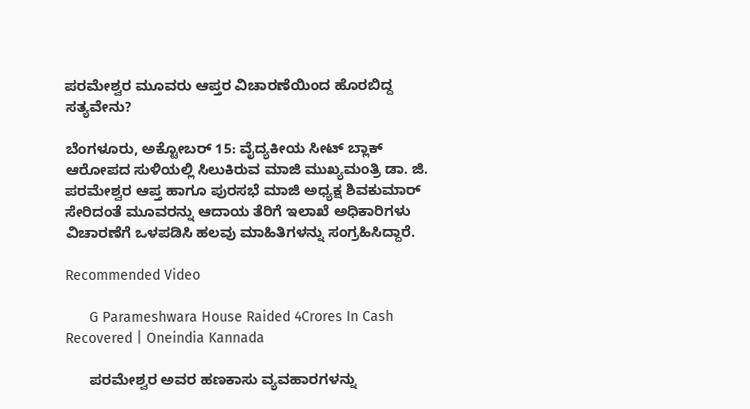ಪರಮೇಶ್ವರ ಮೂವರು ಆಪ್ತರ ವಿಚಾರಣೆಯಿಂದ ಹೊರಬಿದ್ದ ಸತ್ಯವೇನು?

ಬೆಂಗಳೂರು, ಅಕ್ಟೋಬರ್ 15: ವೈದ್ಯಕೀಯ ಸೀಟ್ ಬ್ಲಾಕ್ ಆರೋಪದ ಸುಳಿಯಲ್ಲಿ ಸಿಲುಕಿರುವ ಮಾಜಿ ಮುಖ್ಯಮಂತ್ರಿ ಡಾ. ಜಿ. ಪರಮೇಶ್ವರ ಆಪ್ತ ಹಾಗೂ ಪುರಸಭೆ ಮಾಜಿ ಅಧ್ಯಕ್ಷ ಶಿವಕುಮಾರ್ ಸೇರಿದಂತೆ ಮೂವರನ್ನು ಆದಾಯ ತೆರಿಗೆ ಇಲಾಖೆ ಅಧಿಕಾರಿಗಳು ವಿಚಾರಣೆಗೆ ಒಳಪಡಿಸಿ ಹಲವು ಮಾಹಿತಿಗಳನ್ನು ಸಂಗ್ರಹಿಸಿದ್ದಾರೆ.

Recommended Video

      G Parameshwara House Raided 4Crores In Cash Recovered | Oneindia Kannada

      ಪರಮೇಶ್ವರ ಅವರ ಹಣಕಾಸು ವ್ಯವಹಾರಗಳನ್ನು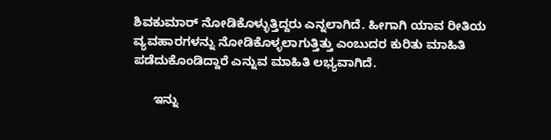ಶಿವಕುಮಾರ್ ನೋಡಿಕೊಳ್ಳುತ್ತಿದ್ದರು ಎನ್ನಲಾಗಿದೆ. ಹೀಗಾಗಿ ಯಾವ ರೀತಿಯ ವ್ಯವಹಾರಗಳನ್ನು ನೋಡಿಕೊಳ್ಳಲಾಗುತ್ತಿತ್ತು ಎಂಬುದರ ಕುರಿತು ಮಾಹಿತಿ ಪಡೆದುಕೊಂಡಿದ್ದಾರೆ ಎನ್ನುವ ಮಾಹಿತಿ ಲಭ್ಯವಾಗಿದೆ.

      ಇನ್ನು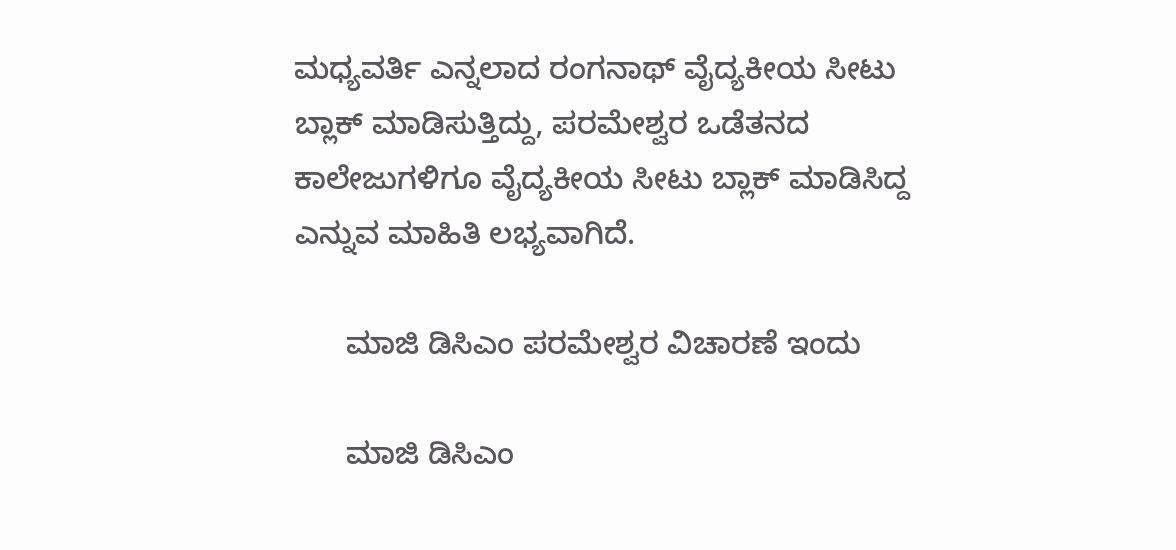ಮಧ್ಯವರ್ತಿ ಎನ್ನಲಾದ ರಂಗನಾಥ್ ವೈದ್ಯಕೀಯ ಸೀಟು ಬ್ಲಾಕ್ ಮಾಡಿಸುತ್ತಿದ್ದು, ಪರಮೇಶ್ವರ ಒಡೆತನದ ಕಾಲೇಜುಗಳಿಗೂ ವೈದ್ಯಕೀಯ ಸೀಟು ಬ್ಲಾಕ್ ಮಾಡಿಸಿದ್ದ ಎನ್ನುವ ಮಾಹಿತಿ ಲಭ್ಯವಾಗಿದೆ.

      ಮಾಜಿ ಡಿಸಿಎಂ ಪರಮೇಶ್ವರ ವಿಚಾರಣೆ ಇಂದು

      ಮಾಜಿ ಡಿಸಿಎಂ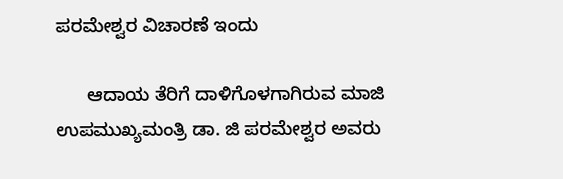ಪರಮೇಶ್ವರ ವಿಚಾರಣೆ ಇಂದು

      ಆದಾಯ ತೆರಿಗೆ ದಾಳಿಗೊಳಗಾಗಿರುವ ಮಾಜಿ ಉಪಮುಖ್ಯಮಂತ್ರಿ ಡಾ. ಜಿ ಪರಮೇಶ್ವರ ಅವರು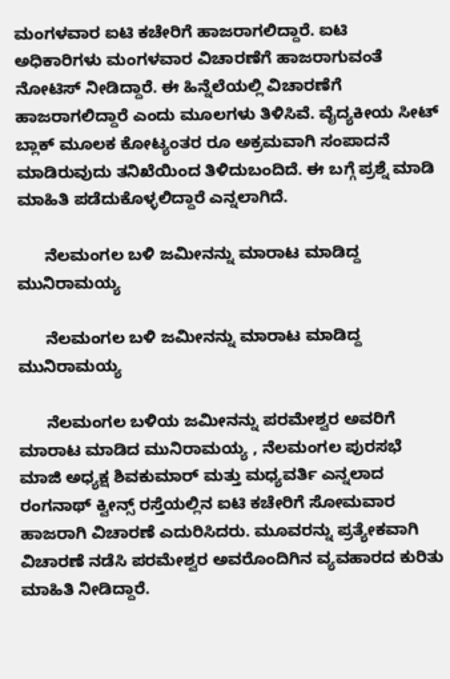ಮಂಗಳವಾರ ಐಟಿ ಕಚೇರಿಗೆ ಹಾಜರಾಗಲಿದ್ದಾರೆ. ಐಟಿ ಅಧಿಕಾರಿಗಳು ಮಂಗಳವಾರ ವಿಚಾರಣೆಗೆ ಹಾಜರಾಗುವಂತೆ ನೋಟಿಸ್ ನೀಡಿದ್ದಾರೆ. ಈ ಹಿನ್ನೆಲೆಯಲ್ಲಿ ವಿಚಾರಣೆಗೆ ಹಾಜರಾಗಲಿದ್ದಾರೆ ಎಂದು ಮೂಲಗಳು ತಿಳಿಸಿವೆ. ವೈದ್ಯಕೀಯ ಸೀಟ್ ಬ್ಲಾಕ್ ಮೂಲಕ ಕೋಟ್ಯಂತರ ರೂ ಅಕ್ರಮವಾಗಿ ಸಂಪಾದನೆ ಮಾಡಿರುವುದು ತನಿಖೆಯಿಂದ ತಿಳಿದುಬಂದಿದೆ. ಈ ಬಗ್ಗೆ ಪ್ರಶ್ನೆ ಮಾಡಿ ಮಾಹಿತಿ ಪಡೆದುಕೊಳ್ಳಲಿದ್ದಾರೆ ಎನ್ನಲಾಗಿದೆ.

      ನೆಲಮಂಗಲ ಬಳಿ ಜಮೀನನ್ನು ಮಾರಾಟ ಮಾಡಿದ್ದ ಮುನಿರಾಮಯ್ಯ

      ನೆಲಮಂಗಲ ಬಳಿ ಜಮೀನನ್ನು ಮಾರಾಟ ಮಾಡಿದ್ದ ಮುನಿರಾಮಯ್ಯ

      ನೆಲಮಂಗಲ ಬಳಿಯ ಜಮೀನನ್ನು ಪರಮೇಶ್ವರ ಅವರಿಗೆ ಮಾರಾಟ ಮಾಡಿದ ಮುನಿರಾಮಯ್ಯ , ನೆಲಮಂಗಲ ಪುರಸಭೆ ಮಾಜಿ ಅಧ್ಯಕ್ಷ ಶಿವಕುಮಾರ್ ಮತ್ತು ಮಧ್ಯವರ್ತಿ ಎನ್ನಲಾದ ರಂಗನಾಥ್ ಕ್ವೀನ್ಸ್ ರಸ್ತೆಯಲ್ಲಿನ ಐಟಿ ಕಚೇರಿಗೆ ಸೋಮವಾರ ಹಾಜರಾಗಿ ವಿಚಾರಣೆ ಎದುರಿಸಿದರು. ಮೂವರನ್ನು ಪ್ರತ್ಯೇಕವಾಗಿ ವಿಚಾರಣೆ ನಡೆಸಿ ಪರಮೇಶ್ವರ ಅವರೊಂದಿಗಿನ ವ್ಯವಹಾರದ ಕುರಿತು ಮಾಹಿತಿ ನೀಡಿದ್ದಾರೆ.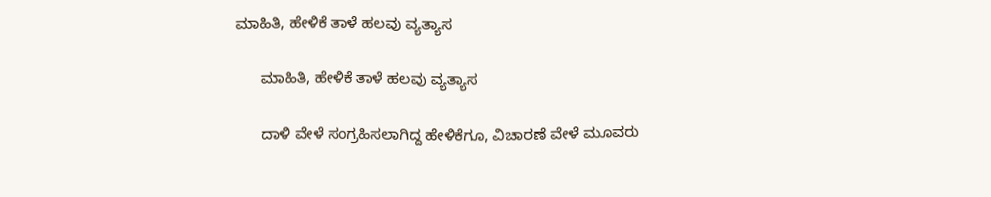ಮಾಹಿತಿ, ಹೇಳಿಕೆ ತಾಳೆ ಹಲವು ವ್ಯತ್ಯಾಸ

      ಮಾಹಿತಿ, ಹೇಳಿಕೆ ತಾಳೆ ಹಲವು ವ್ಯತ್ಯಾಸ

      ದಾಳಿ ವೇಳೆ ಸಂಗ್ರಹಿಸಲಾಗಿದ್ದ ಹೇಳಿಕೆಗೂ, ವಿಚಾರಣೆ ವೇಳೆ ಮೂವರು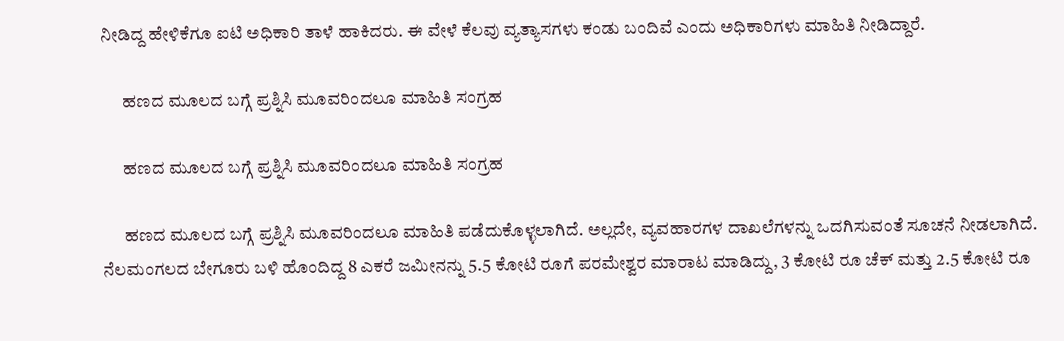ನೀಡಿದ್ದ ಹೇಳಿಕೆಗೂ ಐಟಿ ಅಧಿಕಾರಿ ತಾಳೆ ಹಾಕಿದರು. ಈ ವೇಳೆ ಕೆಲವು ವ್ಯತ್ಯಾಸಗಳು ಕಂಡು ಬಂದಿವೆ ಎಂದು ಅಧಿಕಾರಿಗಳು ಮಾಹಿತಿ ನೀಡಿದ್ದಾರೆ.

      ಹಣದ ಮೂಲದ ಬಗ್ಗೆ ಪ್ರಶ್ನಿಸಿ ಮೂವರಿಂದಲೂ ಮಾಹಿತಿ ಸಂಗ್ರಹ

      ಹಣದ ಮೂಲದ ಬಗ್ಗೆ ಪ್ರಶ್ನಿಸಿ ಮೂವರಿಂದಲೂ ಮಾಹಿತಿ ಸಂಗ್ರಹ

      ಹಣದ ಮೂಲದ ಬಗ್ಗೆ ಪ್ರಶ್ನಿಸಿ ಮೂವರಿಂದಲೂ ಮಾಹಿತಿ ಪಡೆದುಕೊಳ್ಳಲಾಗಿದೆ. ಅಲ್ಲದೇ, ವ್ಯವಹಾರಗಳ ದಾಖಲೆಗಳನ್ನು ಒದಗಿಸುವಂತೆ ಸೂಚನೆ ನೀಡಲಾಗಿದೆ. ನೆಲಮಂಗಲದ ಬೇಗೂರು ಬಳಿ ಹೊಂದಿದ್ದ 8 ಎಕರೆ ಜಮೀನನ್ನು 5.5 ಕೋಟಿ ರೂಗೆ ಪರಮೇಶ್ವರ ಮಾರಾಟ ಮಾಡಿದ್ದು, 3 ಕೋಟಿ ರೂ ಚೆಕ್ ಮತ್ತು 2.5 ಕೋಟಿ ರೂ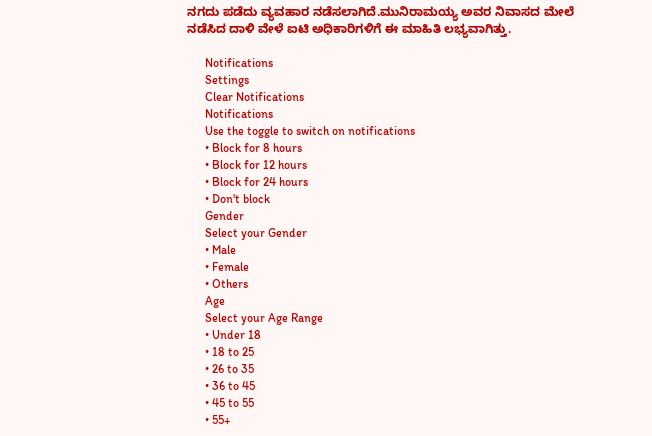ನಗದು ಪಡೆದು ವ್ಯವಹಾರ ನಡೆಸಲಾಗಿದೆ.ಮುನಿರಾಮಯ್ಯ ಅವರ ನಿವಾಸದ ಮೇಲೆ ನಡೆಸಿದ ದಾಳಿ ವೇಳೆ ಐಟಿ ಅಧಿಕಾರಿಗಳಿಗೆ ಈ ಮಾಹಿತಿ ಲಭ್ಯವಾಗಿತ್ತು.

      Notifications
      Settings
      Clear Notifications
      Notifications
      Use the toggle to switch on notifications
      • Block for 8 hours
      • Block for 12 hours
      • Block for 24 hours
      • Don't block
      Gender
      Select your Gender
      • Male
      • Female
      • Others
      Age
      Select your Age Range
      • Under 18
      • 18 to 25
      • 26 to 35
      • 36 to 45
      • 45 to 55
      • 55+